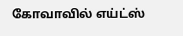கோவாவில் எய்ட்ஸ்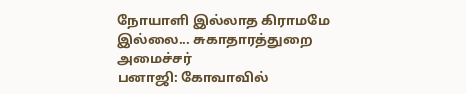நோயாளி இல்லாத கிராமமே இல்லை... சுகாதாரத்துறை அமைச்சர்
பனாஜி: கோவாவில்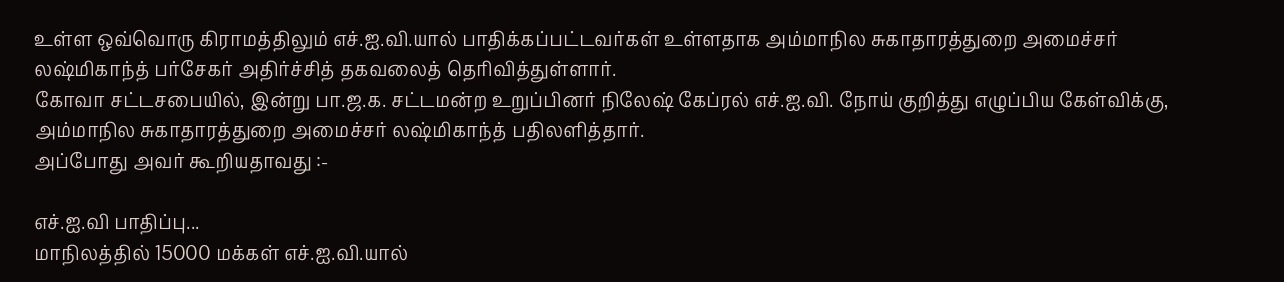உள்ள ஒவ்வொரு கிராமத்திலும் எச்.ஐ.வி.யால் பாதிக்கப்பட்டவர்கள் உள்ளதாக அம்மாநில சுகாதாரத்துறை அமைச்சர் லஷ்மிகாந்த் பர்சேகர் அதிர்ச்சித் தகவலைத் தெரிவித்துள்ளார்.
கோவா சட்டசபையில், இன்று பா.ஜ.க. சட்டமன்ற உறுப்பினர் நிலேஷ் கேப்ரல் எச்.ஐ.வி. நோய் குறித்து எழுப்பிய கேள்விக்கு, அம்மாநில சுகாதாரத்துறை அமைச்சர் லஷ்மிகாந்த் பதிலளித்தார்.
அப்போது அவர் கூறியதாவது :-

எச்.ஐ.வி பாதிப்பு...
மாநிலத்தில் 15000 மக்கள் எச்.ஐ.வி.யால்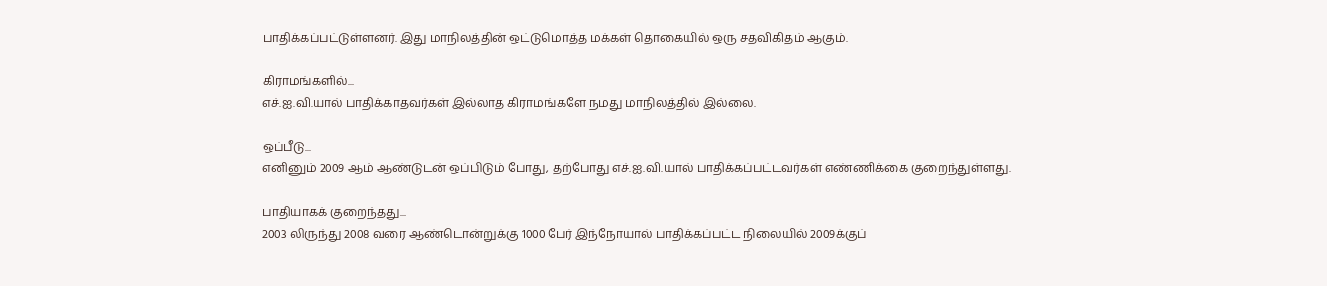பாதிக்கப்பட்டுள்ளனர். இது மாநிலத்தின் ஒட்டுமொத்த மக்கள் தொகையில் ஒரு சதவிகிதம் ஆகும்.

கிராமங்களில்...
எச்.ஐ.வி.யால் பாதிக்காதவர்கள் இல்லாத கிராமங்களே நமது மாநிலத்தில் இல்லை.

ஒப்பீடு...
எனினும் 2009 ஆம் ஆண்டுடன் ஒப்பிடும் போது, தற்போது எச்.ஐ.வி.யால் பாதிக்கப்பட்டவர்கள் எண்ணிக்கை குறைந்துள்ளது.

பாதியாகக் குறைந்தது...
2003 லிருந்து 2008 வரை ஆண்டொன்றுக்கு 1000 பேர் இந்நோயால் பாதிக்கப்பட்ட நிலையில் 2009க்குப்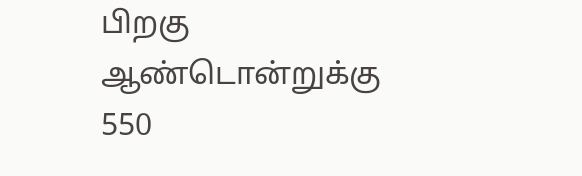பிறகு ஆண்டொன்றுக்கு 550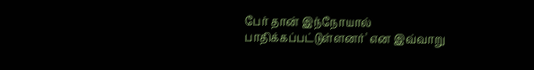பேர் தான் இந்நோயால் பாதிக்கப்பட்டுள்ளனர்' என இவ்வாறு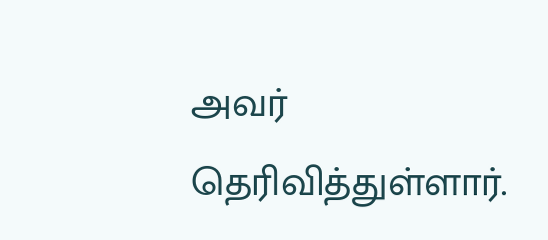அவர் தெரிவித்துள்ளார்.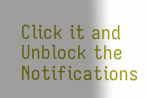Click it and Unblock the Notifications